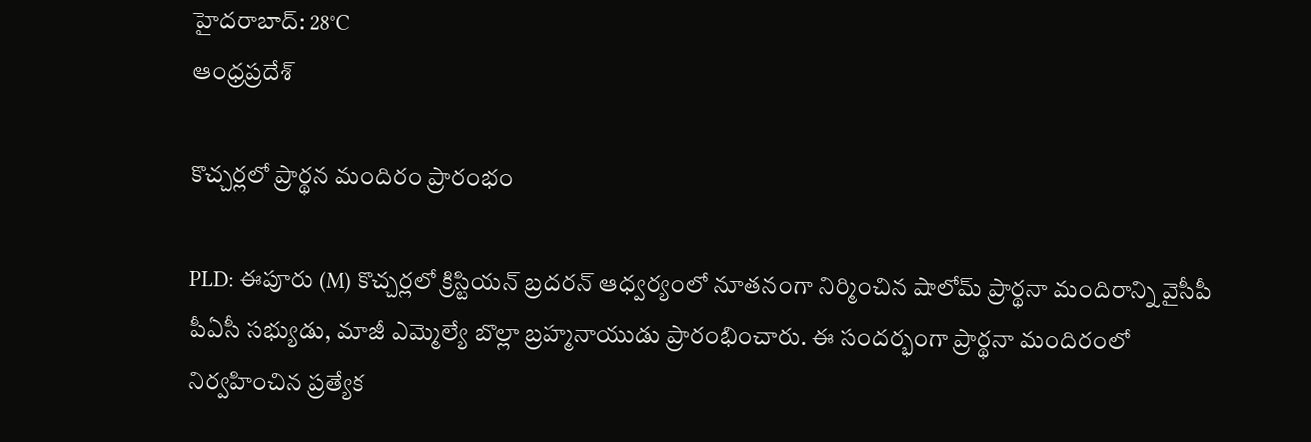హైదరాబాద్: 28°C
ఆంధ్రప్రదేశ్

కొచ్చర్లలో ప్రార్థన మందిరం ప్రారంభం

PLD: ఈపూరు (M) కొచ్చర్లలో క్రిస్టియన్ బ్రదరన్ ఆధ్వర్యంలో నూతనంగా నిర్మించిన షాలోమ్ ప్రార్థనా మందిరాన్ని వైసీపీ పీఏసీ సభ్యుడు, మాజీ ఎమ్మెల్యే బొల్లా బ్రహ్మనాయుడు ప్రారంభించారు. ఈ సందర్భంగా ప్రార్థనా మందిరంలో నిర్వహించిన ప్రత్యేక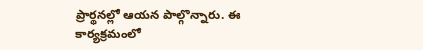ప్రార్థనల్లో ఆయన పాల్గొన్నారు. ఈ కార్యక్రమంలో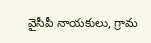వైసీపీ నాయకులు, గ్రామ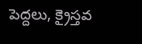పెద్దలు, క్రైస్తవ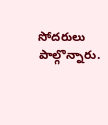సోదరులు పాల్గొన్నారు.